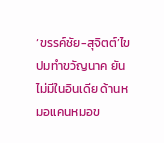‘ขรรค์ชัย-สุจิตต์’ไขปมทำขวัญนาค ยันไม่มีในอินเดีย ด้านหมอแคนหมอข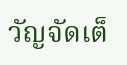วัญจัดเต็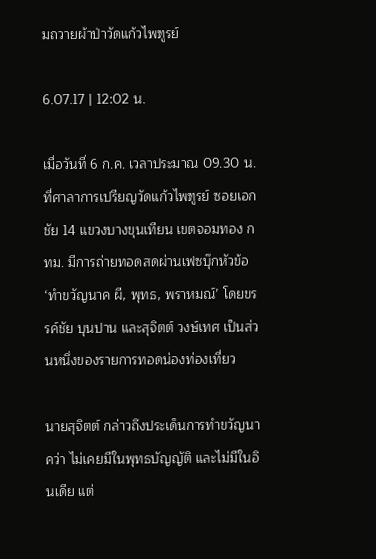มถวายผ้าป่าวัดแก้วไพฑูรย์

6.07.17 | 12:02 น.

เมื่อวันที่ 6 ก.ค. เวลาประมาณ 09.30 น. ที่ศาลาการเปรียญวัดแก้วไพฑูรย์ ซอยเอกชัย 14 แขวงบางขุนเทียน เขตจอมทอง กทม. มีการถ่ายทอดสดผ่านเฟซบุ๊กหัวข้อ ‘ทำขวัญนาค ผี, พุทธ, พราหมณ์’ โดยขรรค์ชัย บุนปาน และสุจิตต์ วงษ์เทศ เป็นส่วนหนึ่งของรายการทอดน่องท่องเที่ยว

นายสุจิตต์ กล่าวถึงประเด็นการทำขวัญนาคว่า ไม่เคยมีในพุทธบัญญัติ และไม่มีในอินเดีย แต่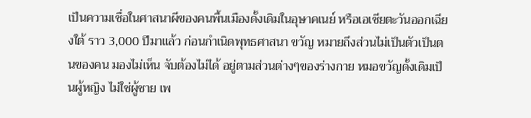เป็นความเชื่อในศาสนาผีของคนพื้นเมืองดั้งเดิมในอุษาคเนย์ หรือเอเชียตะวันออกเฉียงใต้ ราว 3,000 ปีมาแล้ว ก่อนกำเนิดพุทธศาสนา ขวัญ หมายถึงส่วนไม่เป็นตัวเป็นตนของคน มองไม่เห็น จับต้องไม่ได้ อยู่ตามส่วนต่างๆของร่างกาย หมอขวัญดั้งเดิมเป็นผู้หญิง ไม่ใช่ผู้ชาย เพ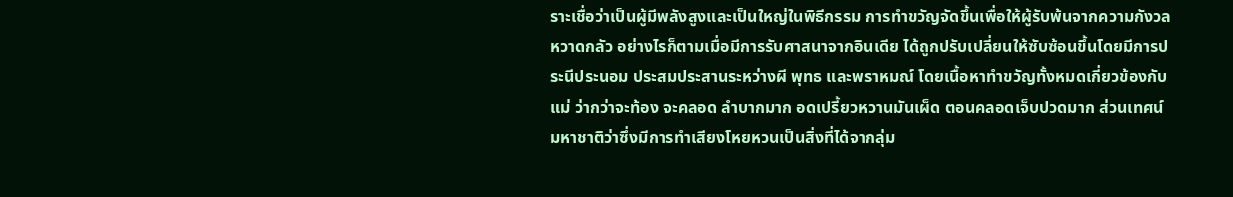ราะเชื่อว่าเป็นผู้มีพลังสูงและเป็นใหญ่ในพิธีกรรม การทำขวัญจัดขึ้นเพื่อให้ผู้รับพ้นจากความกังวล หวาดกลัว อย่างไรก็ตามเมื่อมีการรับศาสนาจากอินเดีย ได้ถูกปรับเปลี่ยนให้ซับซ้อนขึ้นโดยมีการประนีประนอม ประสมประสานระหว่างผี พุทธ และพราหมณ์ โดยเนื้อหาทำขวัญทั้งหมดเกี่ยวข้องกับแม่ ว่ากว่าจะท้อง จะคลอด ลำบากมาก อดเปรี้ยวหวานมันเผ็ด ตอนคลอดเจ็บปวดมาก ส่วนเทศน์มหาชาติว่าซึ่งมีการทำเสียงโหยหวนเป็นสิ่งที่ได้จากลุ่ม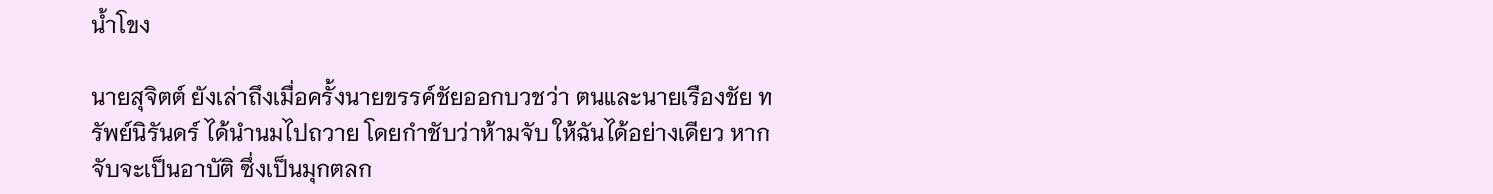น้ำโขง

นายสุจิตต์ ยังเล่าถึงเมื่อครั้งนายขรรค์ชัยออกบวชว่า ตนและนายเรืองชัย ทรัพย์นิรันดร์ ได้นำนมไปถวาย โดยกำชับว่าห้ามจับ ให้ฉันได้อย่างเดียว หากจับจะเป็นอาบัติ ซึ่งเป็นมุกตลก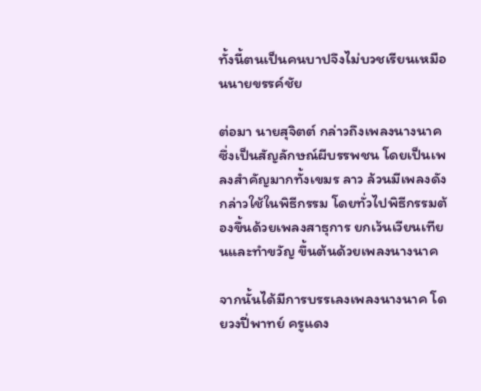ทั้งนี้ตนเป็นคนบาปจึงไม่บวชเรียนเหมือนนายขรรค์ชัย

ต่อมา นายสุจิตต์ กล่าวถึงเพลงนางนาค ซึ่งเป็นสัญลักษณ์ผีบรรพชน โดยเป็นเพลงสำคัญมากทั้งเขมร ลาว ล้วนมีเพลงดังกล่าวใช้ในพิธีกรรม โดยทั่วไปพิธีกรรมต้องขึ้นด้วยเพลงสาธุการ ยกเว้นเวียนเทียนและทำขวัญ ขึ้นต้นด้วยเพลงนางนาค

จากนั้นได้มีการบรรเลงเพลงนางนาค โดยวงปี่พาทย์ ครูแดง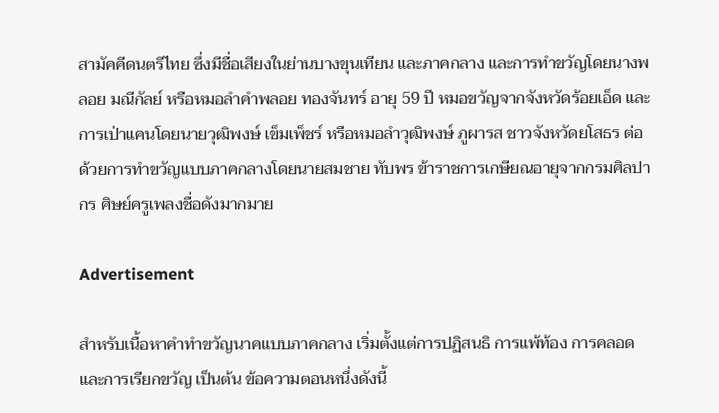สามัคคีดนตรีไทย ซึ่งมีชื่อเสียงในย่านบางขุนเทียน และภาคกลาง และการทำขวัญโดยนางพลอย มณีกัลย์ หรือหมอลำคำพลอย ทองจันทร์ อายุ 59 ปี หมอขวัญจากจังหวัดร้อยเอ็ด และการเป่าแคนโดยนายวุฒิพงษ์ เข็มเพ็ชร์ หรือหมอลำวุฒิพงษ์ ภูผารส ชาวจังหวัดยโสธร ต่อด้วยการทำขวัญแบบภาคกลางโดยนายสมชาย ทับพร ข้าราชการเกษียณอายุจากกรมศิลปากร ศิษย์ครูเพลงชื่อดังมากมาย

Advertisement

สำหรับเนื้อหาคำทำขวัญนาคแบบภาคกลาง เริ่มตั้งแต่การปฏิสนธิ การแพ้ท้อง การคลอด และการเรียกขวัญ เป็นต้น ข้อความตอนหนึ่งดังนี้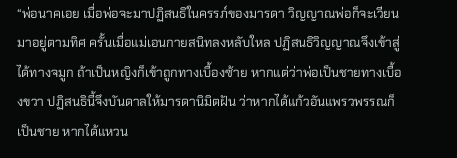“พ่อนาคเอย เมื่อพ่อจะมาปฏิสนธิในครรภ์ของมารดา วิญญาณพ่อก็จะเวียนมาอยู่ตามทิศ ครั้นเมื่อแม่เอนกายสนิทลงหลับใหล ปฏิสนธิวิญญาณจึงเข้าสู่ได้ทางจมูก ถ้าเป็นหญิงก็เข้าถูกทางเบื้องซ้าย หากแต่ว่าพ่อเป็นชายทางเบื้องขวา ปฏิสนธินี้จึงบันดาลให้มารดานิมิตฝัน ว่าหากได้แก้วอันแพรวพรรณก็เป็นชาย หากได้แหวน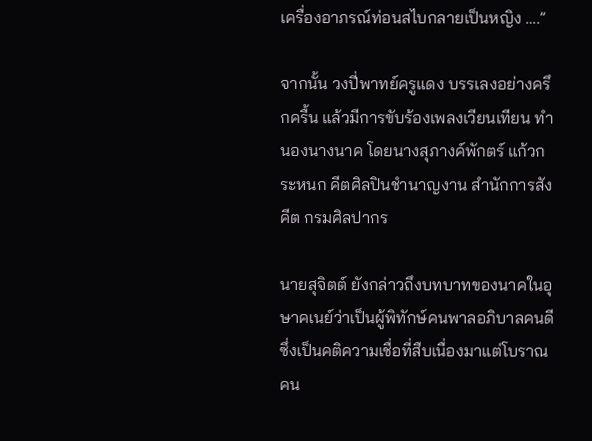เครื่องอาภรณ์ท่อนสไบกลายเป็นหญิง ….”

จากนั้น วงปี่พาทย์ครูแดง บรรเลงอย่างครึกครื้น แล้วมีการขับร้องเพลงเวียนเทียน ทำนองนางนาค โดยนางสุภางค์พักตร์ แก้วกระหนก คีตศิลปินชำนาญงาน สำนักการสังคีต กรมศิลปากร

นายสุจิตต์ ยังกล่าวถึงบทบาทของนาคในอุษาคเนย์ว่าเป็นผู้พิทักษ์คนพาลอภิบาลคนดี ซึ่งเป็นคติความเชื่อที่สืบเนื่องมาแต่โบราณ คน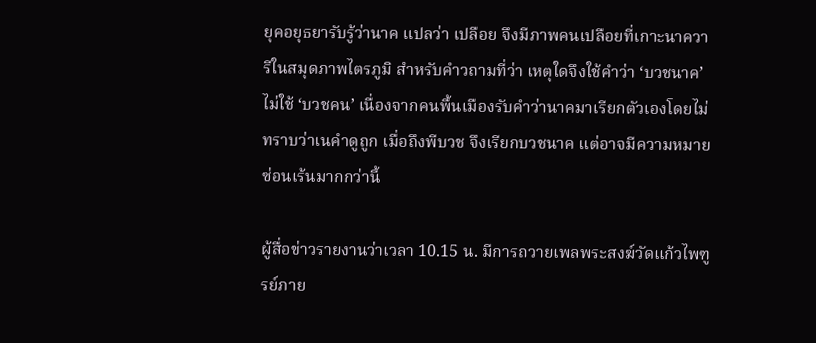ยุคอยุธยารับรู้ว่านาค แปลว่า เปลือย จึงมีภาพคนเปลือยที่เกาะนาควารีในสมุดภาพไตรภูมิ สำหรับคำวถามที่ว่า เหตุใดจึงใช้คำว่า ‘บวชนาค’ ไม่ใช้ ‘บวชคน’ เนื่องจากคนพื้นเมืองรับคำว่านาคมาเรียกตัวเองโดยไม่ทราบว่าเนคำดูถูก เมื่อถึงพีบวช จึงเรียกบวชนาค แต่อาจมีความหมายซ่อนเร้นมากกว่านี้

ผู้สื่อข่าวรายงานว่าเวลา 10.15 น. มีการถวายเพลพระสงฆ์วัดแก้วไพฑูรย์ภาย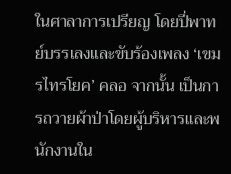ในศาลาการเปรียญ โดยปี่พาทย์บรรเลงและขับร้องเพลง ‘เขมรไทรโยค’ คลอ จากนั้น เป็นการถวายผ้าป่าโดยผู้บริหารและพนักงานใน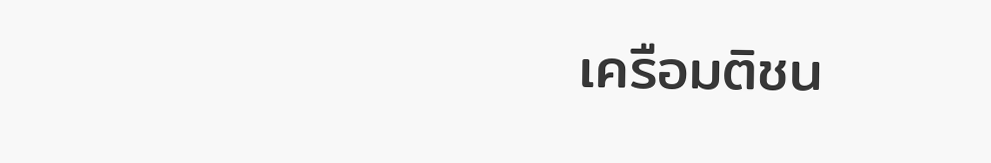เครือมติชน